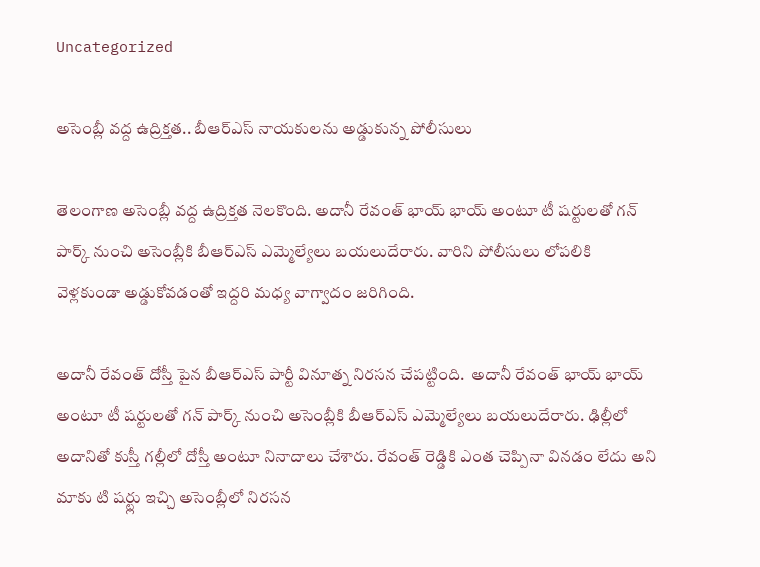Uncategorized

అసెంబ్లీ వద్ద ఉద్రిక్తత.. బీఆర్ఎస్ నాయకులను అడ్డుకున్న పోలీసులు

తెలంగాణ అసెంబ్లీ వద్ద ఉద్రిక్తత నెలకొంది. అదానీ రేవంత్ భాయ్ భాయ్ అంటూ టీ షర్టులతో గన్ పార్క్ నుంచి అసెంబ్లీకి బీఆర్‌ఎస్ ఎమ్మెల్యేలు బయలుదేరారు. వారిని పోలీసులు లోపలికి వెళ్లకుండా అడ్డుకోవడంతో ఇద్దరి మధ్య వాగ్వాదం జరిగింది.

అదానీ రేవంత్ దోస్తీ పైన బీఆర్ఎస్ పార్టీ వినూత్న నిరసన చేపట్టింది.  అదానీ రేవంత్ భాయ్ భాయ్ అంటూ టీ షర్టులతో గన్ పార్క్ నుంచి అసెంబ్లీకి బీఆర్‌ఎస్ ఎమ్మెల్యేలు బయలుదేరారు. ఢిల్లీలో అదానితో కుస్తీ గల్లీలో దోస్తీ అంటూ నినాదాలు చేశారు. రేవంత్ రెడ్డికి ఎంత చెప్పినా వినడం లేదు అని మాకు టి షర్ట్లు ఇచ్చి అసెంబ్లీలో నిరసన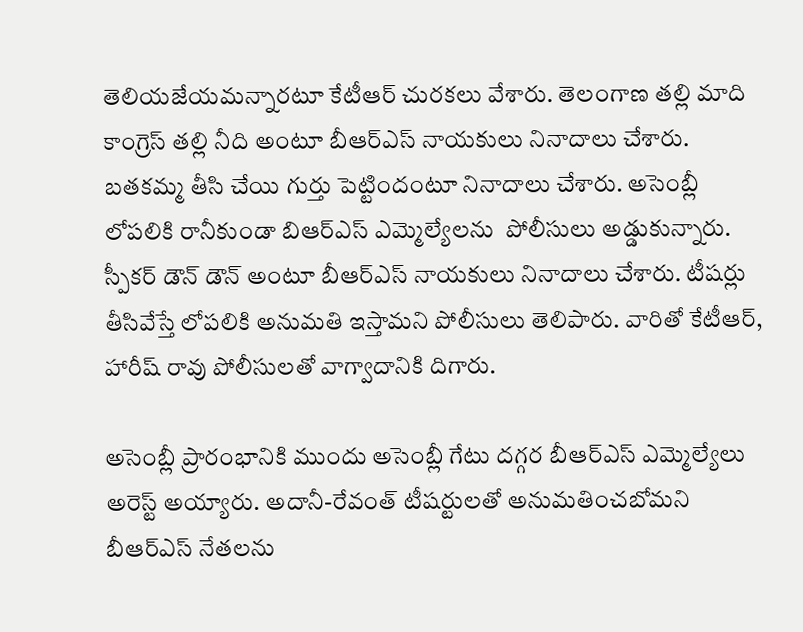తెలియజేయమన్నారటూ కేటీఆర్ చురకలు వేశారు. తెలంగాణ తల్లి మాది కాంగ్రెస్ తల్లి నీది అంటూ బీఆర్ఎస్ నాయకులు నినాదాలు చేశారు. బతకమ్మ తీసి చేయి గుర్తు పెట్టిందంటూ నినాదాలు చేశారు. అసెంబ్లీ లోపలికి రానీకుండా బిఆర్ఎస్ ఎమ్మెల్యేలను  పోలీసులు అడ్డుకున్నారు. స్పీకర్ డౌన్ డౌన్ అంటూ బీఆర్‌ఎస్ నాయకులు నినాదాలు చేశారు. టీషర్లు తీసివేస్తే లోపలికి అనుమతి ఇస్తామని పోలీసులు తెలిపారు. వారితో కేటీఆర్, హారీష్ రావు పోలీసులతో వాగ్వాదానికి దిగారు.

అసెంబ్లీ ప్రారంభానికి ముందు అసెంబ్లీ గేటు దగ్గర బీఆర్‌ఎస్‌ ఎమ్మెల్యేలు అరెస్ట్‌ అయ్యారు. అదానీ-రేవంత్‌ టీషర్టులతో అనుమతించబోమని బీఆర్‌ఎస్‌ నేతలను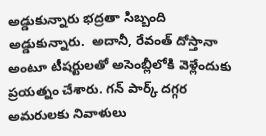అడ్డుకున్నారు భద్రతా సిబ్బంది అడ్డుకున్నారు.  అదానీ, రేవంత్‌ దోస్తానా అంటూ టీషర్టులతో అసెంబ్లీలోకి వెళ్లేందుకు ప్రయత్నం చేశారు. గన్‌ పార్క్‌ దగ్గర అమరులకు నివాళులు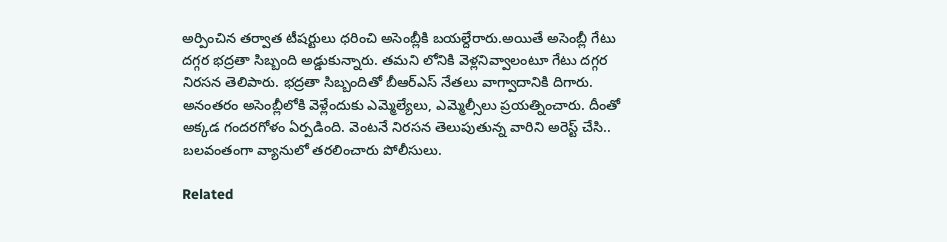అర్పించిన తర్వాత టీషర్టులు ధరించి అసెంబ్లీకి బయల్దేరారు.అయితే అసెంబ్లీ గేటు దగ్గర భద్రతా సిబ్బంది అడ్డుకున్నారు. తమని లోనికి వెళ్లనివ్వాలంటూ గేటు దగ్గర నిరసన తెలిపారు. భద్రతా సిబ్బందితో బీఆర్‌ఎస్‌ నేతలు వాగ్వాదానికి దిగారు. అనంతరం అసెంబ్లీలోకి వెళ్లేందుకు ఎమ్మెల్యేలు, ఎమ్మెల్సీలు ప్రయత్నించారు. దీంతో అక్కడ గందరగోళం ఏర్పడింది. వెంటనే నిరసన తెలుపుతున్న వారిని అరెస్ట్‌ చేసి.. బలవంతంగా వ్యానులో తరలించారు పోలీసులు.

Related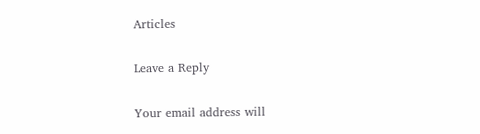Articles

Leave a Reply

Your email address will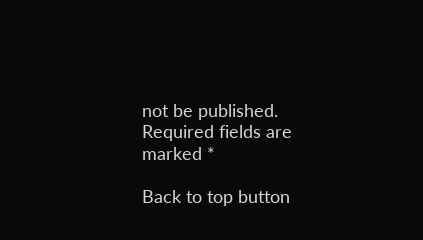not be published. Required fields are marked *

Back to top button